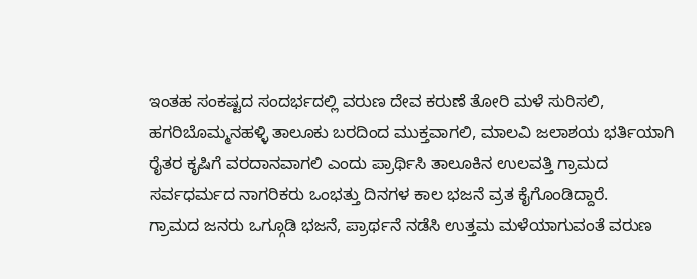ಇಂತಹ ಸಂಕಷ್ಟದ ಸಂದರ್ಭದಲ್ಲಿ ವರುಣ ದೇವ ಕರುಣೆ ತೋರಿ ಮಳೆ ಸುರಿಸಲಿ, ಹಗರಿಬೊಮ್ಮನಹಳ್ಳಿ ತಾಲೂಕು ಬರದಿಂದ ಮುಕ್ತವಾಗಲಿ, ಮಾಲವಿ ಜಲಾಶಯ ಭರ್ತಿಯಾಗಿ ರೈತರ ಕೃಷಿಗೆ ವರದಾನವಾಗಲಿ ಎಂದು ಪ್ರಾರ್ಥಿಸಿ ತಾಲೂಕಿನ ಉಲವತ್ತಿ ಗ್ರಾಮದ ಸರ್ವಧರ್ಮದ ನಾಗರಿಕರು ಒಂಭತ್ತು ದಿನಗಳ ಕಾಲ ಭಜನೆ ವ್ರತ ಕೈಗೊಂಡಿದ್ದಾರೆ.
ಗ್ರಾಮದ ಜನರು ಒಗ್ಗೂಡಿ ಭಜನೆ, ಪ್ರಾರ್ಥನೆ ನಡೆಸಿ ಉತ್ತಮ ಮಳೆಯಾಗುವಂತೆ ವರುಣ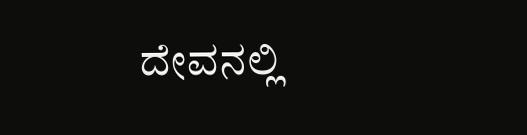ದೇವನಲ್ಲಿ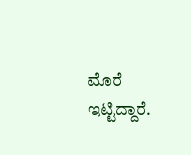ಮೊರೆ ಇಟ್ಟಿದ್ದಾರೆ.